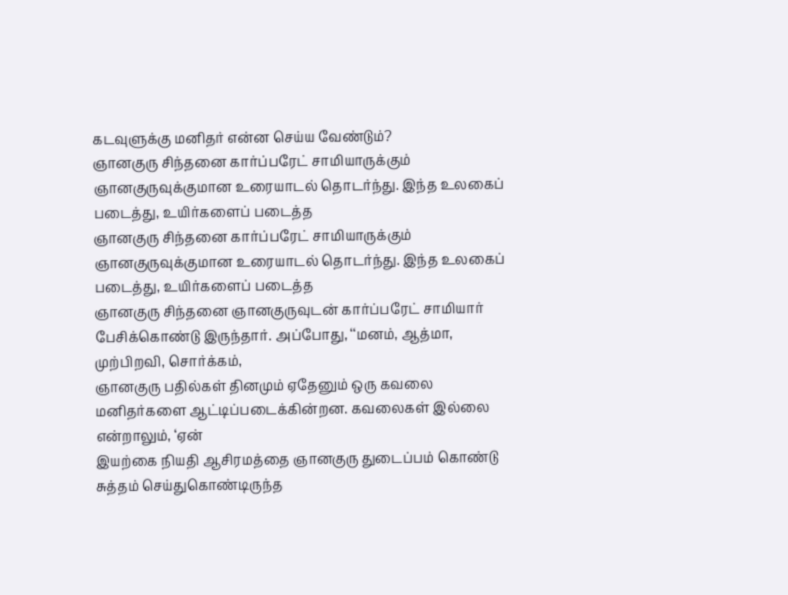கடவுளுக்கு மனிதர் என்ன செய்ய வேண்டும்?
ஞானகுரு சிந்தனை கார்ப்பரேட் சாமியாருக்கும் ஞானகுருவுக்குமான உரையாடல் தொடர்ந்து. இந்த உலகைப் படைத்து, உயிர்களைப் படைத்த
ஞானகுரு சிந்தனை கார்ப்பரேட் சாமியாருக்கும் ஞானகுருவுக்குமான உரையாடல் தொடர்ந்து. இந்த உலகைப் படைத்து, உயிர்களைப் படைத்த
ஞானகுரு சிந்தனை ஞானகுருவுடன் கார்ப்பரேட் சாமியார் பேசிக்கொண்டு இருந்தார். அப்போது, ‘‘மனம், ஆத்மா, முற்பிறவி, சொர்க்கம்,
ஞானகுரு பதில்கள் தினமும் ஏதேனும் ஒரு கவலை மனிதர்களை ஆட்டிப்படைக்கின்றன. கவலைகள் இல்லை என்றாலும், ‘ஏன்
இயற்கை நியதி ஆசிரமத்தை ஞானகுரு துடைப்பம் கொண்டு சுத்தம் செய்துகொண்டிருந்த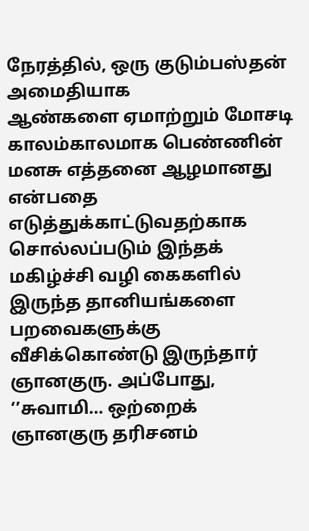நேரத்தில், ஒரு குடும்பஸ்தன் அமைதியாக
ஆண்களை ஏமாற்றும் மோசடி காலம்காலமாக பெண்ணின் மனசு எத்தனை ஆழமானது என்பதை எடுத்துக்காட்டுவதற்காக சொல்லப்படும் இந்தக்
மகிழ்ச்சி வழி கைகளில் இருந்த தானியங்களை பறவைகளுக்கு வீசிக்கொண்டு இருந்தார் ஞானகுரு. அப்போது, ‘’சுவாமி… ஒற்றைக்
ஞானகுரு தரிசனம்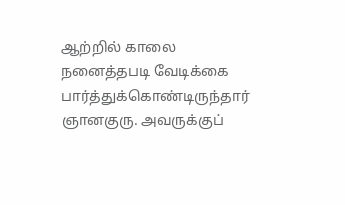ஆற்றில் காலை நனைத்தபடி வேடிக்கை பார்த்துக்கொண்டிருந்தார் ஞானகுரு. அவருக்குப்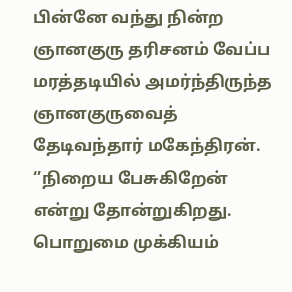பின்னே வந்து நின்ற
ஞானகுரு தரிசனம் வேப்ப மரத்தடியில் அமர்ந்திருந்த ஞானகுருவைத் தேடிவந்தார் மகேந்திரன். ‘’நிறைய பேசுகிறேன் என்று தோன்றுகிறது.
பொறுமை முக்கியம்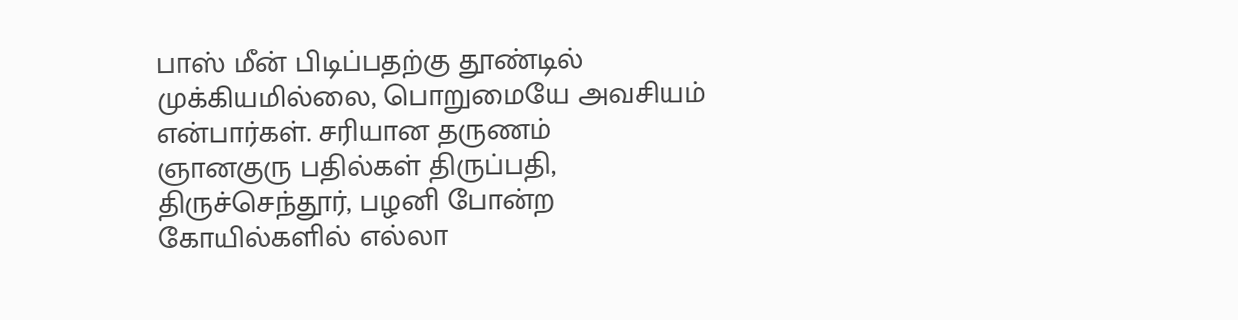பாஸ் மீன் பிடிப்பதற்கு தூண்டில் முக்கியமில்லை, பொறுமையே அவசியம் என்பார்கள். சரியான தருணம்
ஞானகுரு பதில்கள் திருப்பதி, திருச்செந்தூர், பழனி போன்ற கோயில்களில் எல்லா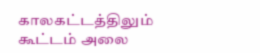காலகட்டத்திலும் கூட்டம் அலை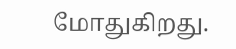மோதுகிறது.